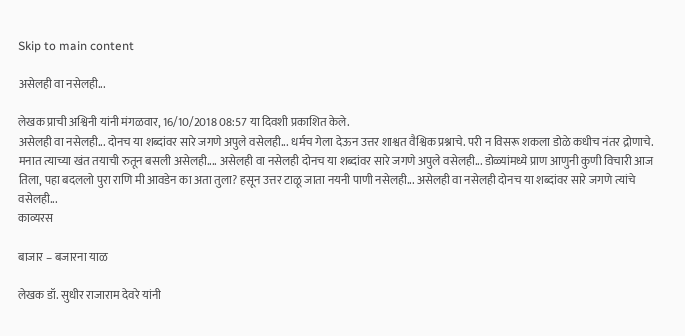Skip to main content

असेलही वा नसेलही...

लेखक प्राची अश्विनी यांनी मंगळवार, 16/10/2018 08:57 या दिवशी प्रकाशित केले.
असेलही वा नसेलही... दोनच या शब्दांवर सारे जगणे अपुले वसेलही... धर्मच गेला देऊन उत्तर शाश्वत वैश्विक प्रश्नाचे. परी न विसरू शकला डोळे कधीच नंतर द्रोणाचे. मनात त्याच्या खंत तयाची रुतून बसली असेलही.... असेलही वा नसेलही दोनच या शब्दांवर सारे जगणे अपुले वसेलही... डोळ्यांमध्ये प्राण आणुनी कुणी विचारी आज तिला, पहा बदललो पुरा राणि मी आवडेन का अता तुला? हसून उत्तर टाळू जाता नयनी पाणी नसेलही... असेलही वा नसेलही दोनच या शब्दांवर सारे जगणे त्यांचे वसेलही...
काव्यरस

बाजार – बजारना याळ

लेखक डॉ. सुधीर राजाराम देवरे यांनी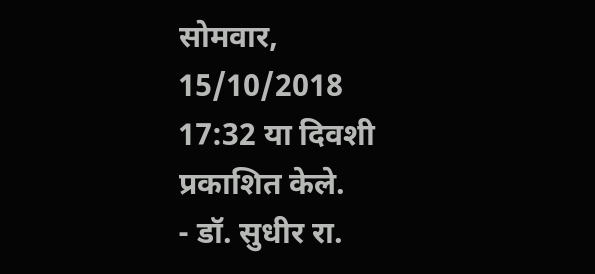सोमवार, 15/10/2018 17:32 या दिवशी प्रकाशित केले.
- डॉ. सुधीर रा.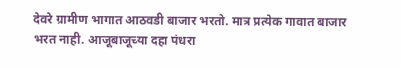देवरे ग्रामीण भागात आठवडी बाजार भरतो. मात्र प्रत्येक गावात बाजार भरत नाही. आजूबाजूच्या दहा पंधरा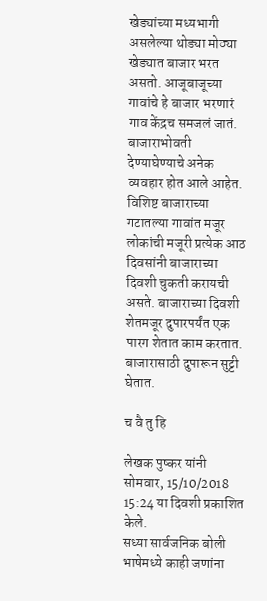खेड्यांच्या मध्यभागी असलेल्या थोड्या मोठ्या खेड्यात बाजार भरत असतो. आजूबाजूच्या गावांचे हे बाजार भरणारं गाव केंद्रच समजलं जातं. बाजाराभोवती देण्याघेण्याचे अनेक व्यवहार होत आले आहेत. विशिष्ट बाजाराच्या गटातल्या गावांत मजूर लोकांची मजूरी प्रत्येक आठ दिवसांनी बाजाराच्या दिवशी चुकती करायची असते. बाजाराच्या दिवशी शेतमजूर दुपारपर्यंत एक पारग शेतात काम करतात. बाजारासाठी दुपारून सुट्टी घेतात.

च वै तु हि

लेखक पुष्कर यांनी सोमवार, 15/10/2018 15:24 या दिवशी प्रकाशित केले.
सध्या सार्वजनिक बोली भाषेमध्ये काही जणांना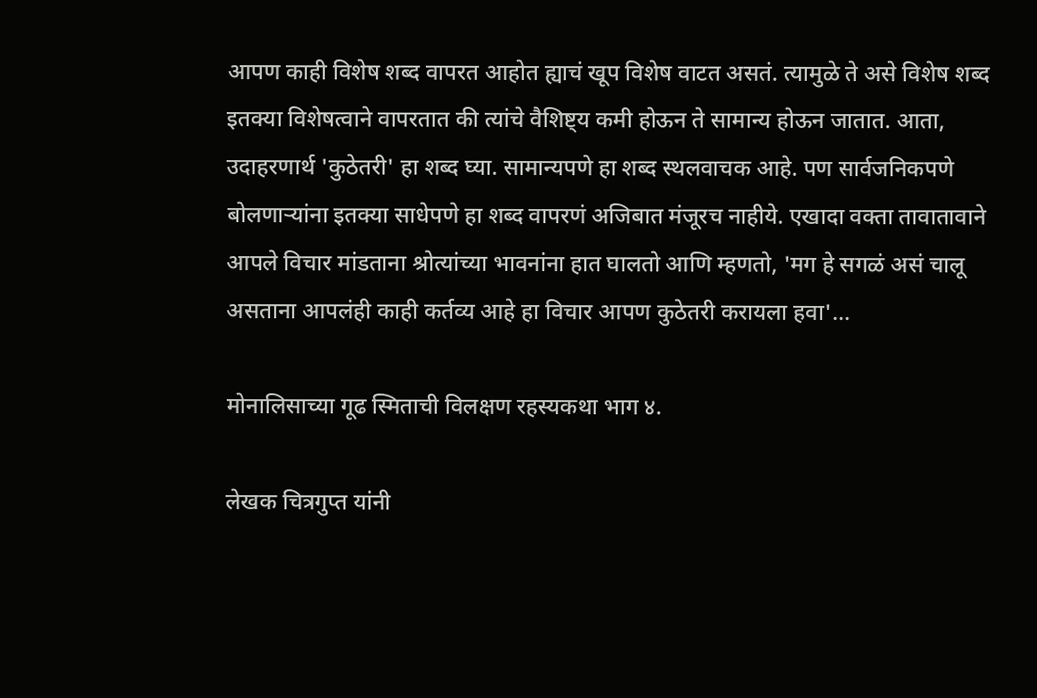आपण काही विशेष शब्द वापरत आहोत ह्याचं खूप विशेष वाटत असतं. त्यामुळे ते असे विशेष शब्द इतक्या विशेषत्वाने वापरतात की त्यांचे वैशिष्ट्य कमी होऊन ते सामान्य होऊन जातात. आता, उदाहरणार्थ 'कुठेतरी' हा शब्द घ्या. सामान्यपणे हा शब्द स्थलवाचक आहे. पण सार्वजनिकपणे बोलणाऱ्यांना इतक्या साधेपणे हा शब्द वापरणं अजिबात मंजूरच नाहीये. एखादा वक्ता तावातावाने आपले विचार मांडताना श्रोत्यांच्या भावनांना हात घालतो आणि म्हणतो, 'मग हे सगळं असं चालू असताना आपलंही काही कर्तव्य आहे हा विचार आपण कुठेतरी करायला हवा'...

मोनालिसाच्या गूढ स्मिताची विलक्षण रहस्यकथा भाग ४.

लेखक चित्रगुप्त यांनी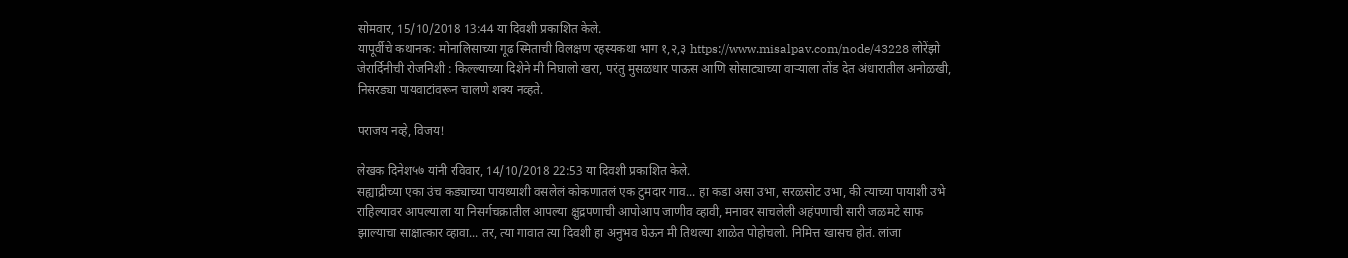सोमवार, 15/10/2018 13:44 या दिवशी प्रकाशित केले.
यापूर्वीचे कथानक: मोनालिसाच्या गूढ स्मिताची विलक्षण रहस्यकथा भाग १,२,३ https://www.misalpav.com/node/43228 लोरेंझो जेरार्दिनीची रोजनिशी : किल्ल्याच्या दिशेने मी निघालो खरा, परंतु मुसळधार पाऊस आणि सोसाट्याच्या वाऱ्याला तोंड देत अंधारातील अनोळखी, निसरड्या पायवाटांवरून चालणे शक्य नव्हते.

पराजय नव्हे, विजय!

लेखक दिनेश५७ यांनी रविवार, 14/10/2018 22:53 या दिवशी प्रकाशित केले.
सह्याद्रीच्या एका उंच कड्याच्या पायथ्याशी वसलेलं कोकणातलं एक टुमदार गाव... हा कडा असा उभा, सरळसोट उभा, की त्याच्या पायाशी उभे राहिल्यावर आपल्याला या निसर्गचक्रातील आपल्या क्षुद्रपणाची आपोआप जाणीव व्हावी, मनावर साचलेली अहंपणाची सारी जळमटे साफ झाल्याचा साक्षात्कार व्हावा... तर, त्या गावात त्या दिवशी हा अनुभव घेऊन मी तिथल्या शाळेत पोहोचलो. निमित्त खासच होतं. लांजा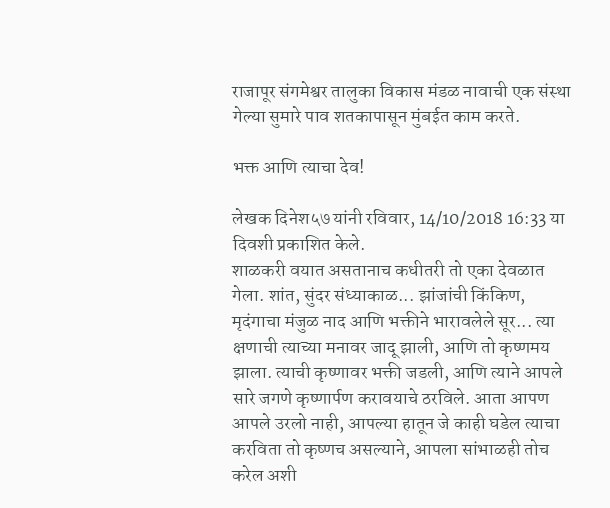राजापूर संगमेश्वर तालुका विकास मंडळ नावाची एक संस्था गेल्या सुमारे पाव शतकापासून मुंबईत काम करते.

भक्त आणि त्याचा देव!

लेखक दिनेश५७ यांनी रविवार, 14/10/2018 16:33 या दिवशी प्रकाशित केले.
शाळकरी वयात असतानाच कधीतरी तो एका देवळात गेला. शांत, सुंदर संध्याकाळ... झांजांची किंकिण, मृदंगाचा मंजुळ नाद आणि भक्तीने भारावलेले सूर... त्या क्षणाची त्याच्या मनावर जादू झाली, आणि तो कृष्णमय झाला. त्याची कृष्णावर भक्ती जडली, आणि त्याने आपले सारे जगणे कृष्णार्पण करावयाचे ठरविले. आता आपण आपले उरलो नाही, आपल्या हातून जे काही घडेल त्याचा करविता तो कृष्णच असल्याने, आपला सांभाळही तोच करेल अशी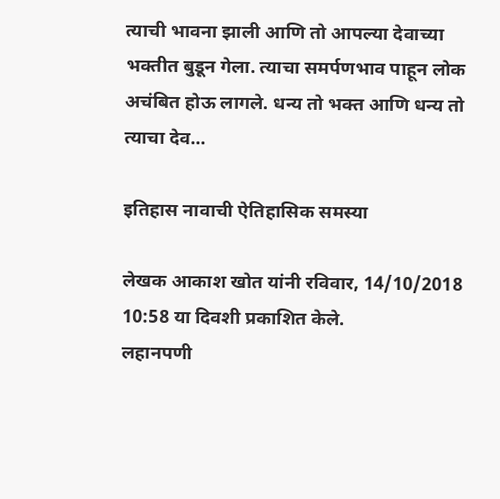त्याची भावना झाली आणि तो आपल्या देवाच्या भक्तीत बुडून गेला. त्याचा समर्पणभाव पाहून लोक अचंबित होऊ लागले. धन्य तो भक्त आणि धन्य तो त्याचा देव...

इतिहास नावाची ऐतिहासिक समस्या

लेखक आकाश खोत यांनी रविवार, 14/10/2018 10:58 या दिवशी प्रकाशित केले.
लहानपणी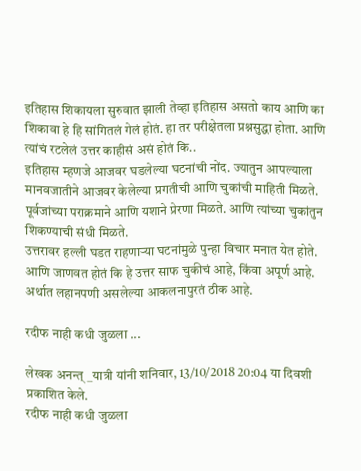इतिहास शिकायला सुरुवात झाली तेव्हा इतिहास असतो काय आणि का शिकावा हे हि सांगितलं गेलं होतं. हा तर परीक्षेतला प्रश्नसुद्धा होता. आणि त्यांचं रटलेलं उत्तर काहीसं असं होतं कि..
इतिहास म्हणजे आजवर घडलेल्या घटनांची नोंद. ज्यातुन आपल्याला मानवजातीने आजवर केलेल्या प्रगतीची आणि चुकांची माहिती मिळते. पूर्वजांच्या पराक्रमाने आणि यशाने प्रेरणा मिळते. आणि त्यांच्या चुकांतुन शिकण्याची संधी मिळते.
उत्तरावर हल्ली घडत राहणाऱ्या घटनांमुळे पुन्हा विचार मनात येत होते. आणि जाणवत होतं कि हे उत्तर साफ चुकीचं आहे, किंवा अपूर्ण आहे. अर्थात लहानपणी असलेल्या आकलनापुरतं ठीक आहे.

रदीफ नाही कधी जुळला ...

लेखक अनन्त्_यात्री यांनी शनिवार, 13/10/2018 20:04 या दिवशी प्रकाशित केले.
रदीफ नाही कधी जुळला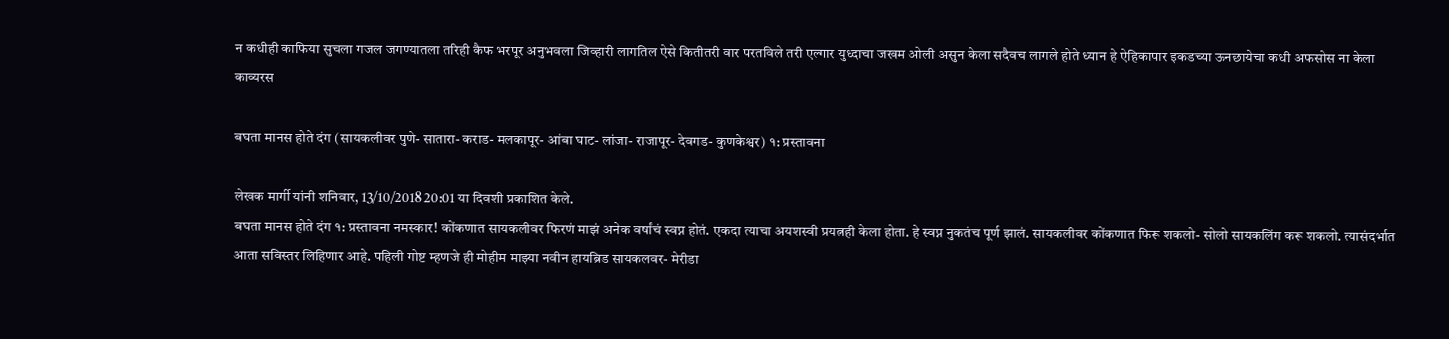न कधीही काफिया सुचला गजल जगण्यातला तरिही कैफ भरपूर अनुभवला जिव्हारी लागतिल ऐसे कितीतरी वार परतविले तरी एल्गार युध्दाचा जखम ओली असुन केला सदैवच लागले होते ध्यान हे ऐहिकापार इकडच्या ऊनछायेचा कधी अफसोस ना केला
काव्यरस

बघता मानस होते दंग (सायकलीवर पुणे- सातारा- कराड- मलकापूर- आंबा घाट- लांजा- राजापूर- देवगड- कुणकेश्वर) १: प्रस्तावना

लेखक मार्गी यांनी शनिवार, 13/10/2018 20:01 या दिवशी प्रकाशित केले.
बघता मानस होते दंग १: प्रस्तावना नमस्कार! कोंकणात सायकलीवर फिरणं माझं अनेक वर्षांचं स्वप्न होतं. एकदा त्याचा अयशस्वी प्रयत्नही केला होता. हे स्वप्न नुकतंच पूर्ण झालं. सायकलीवर कोंकणात फिरू शकलो- सोलो सायकलिंग करू शकलो. त्यासंदर्भात आता सविस्तर लिहिणार आहे. पहिली गोष्ट म्हणजे ही मोहीम माझ्या नवीन हायब्रिड सायकलवर- मेरीडा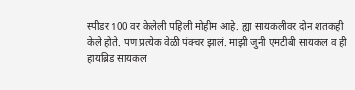स्पीडर 100 वर केलेली पहिली मोहीम आहे. ह्या सायकलीवर दोन शतकही केले होते. पण प्रत्येक वेळी पंक्चर झालं. माझी जुनी एमटीबी सायकल व ही हायब्रिड सायकल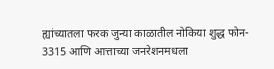ह्यांच्यातला फरक जुन्या काळातील नोकिया शुद्ध फोन- 3315 आणि आत्ताच्या जनरेशनमधला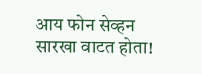आय फोन सेव्हन सारखा वाटत होता!